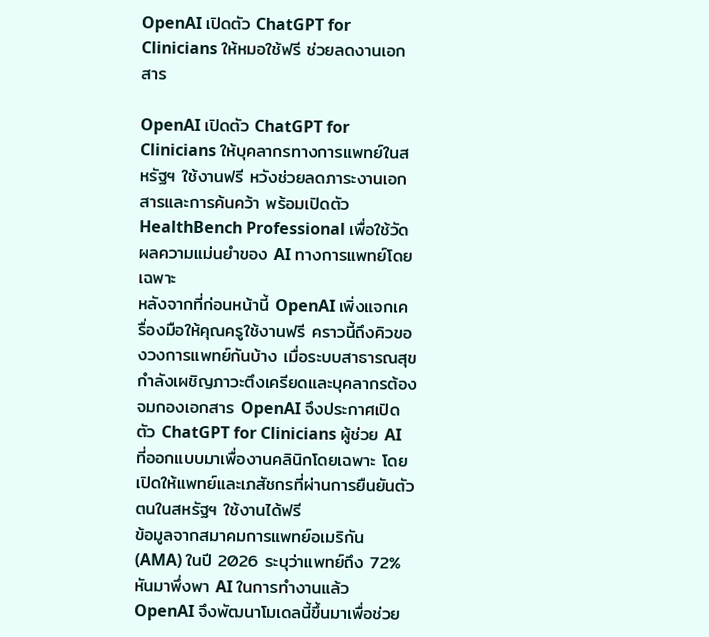OpenAI เปิดตัว ChatGPT for Clinicians ให้หมอใช้ฟรี ช่วยลดงานเอกสาร

OpenAI เปิดตัว ChatGPT for Clinicians ให้บุคลากรทางการแพทย์ในสหรัฐฯ ใช้งานฟรี หวังช่วยลดภาระงานเอกสารและการค้นคว้า พร้อมเปิดตัว HealthBench Professional เพื่อใช้วัดผลความแม่นยำของ AI ทางการแพทย์โดยเฉพาะ
หลังจากที่ก่อนหน้านี้ OpenAI เพิ่งแจกเครื่องมือให้คุณครูใช้งานฟรี คราวนี้ถึงคิวของวงการแพทย์กันบ้าง เมื่อระบบสาธารณสุขกำลังเผชิญภาวะตึงเครียดและบุคลากรต้องจมกองเอกสาร OpenAI จึงประกาศเปิดตัว ChatGPT for Clinicians ผู้ช่วย AI ที่ออกแบบมาเพื่องานคลินิกโดยเฉพาะ โดยเปิดให้แพทย์และเภสัชกรที่ผ่านการยืนยันตัวตนในสหรัฐฯ ใช้งานได้ฟรี
ข้อมูลจากสมาคมการแพทย์อเมริกัน (AMA) ในปี 2026 ระบุว่าแพทย์ถึง 72% หันมาพึ่งพา AI ในการทำงานแล้ว OpenAI จึงพัฒนาโมเดลนี้ขึ้นมาเพื่อช่วย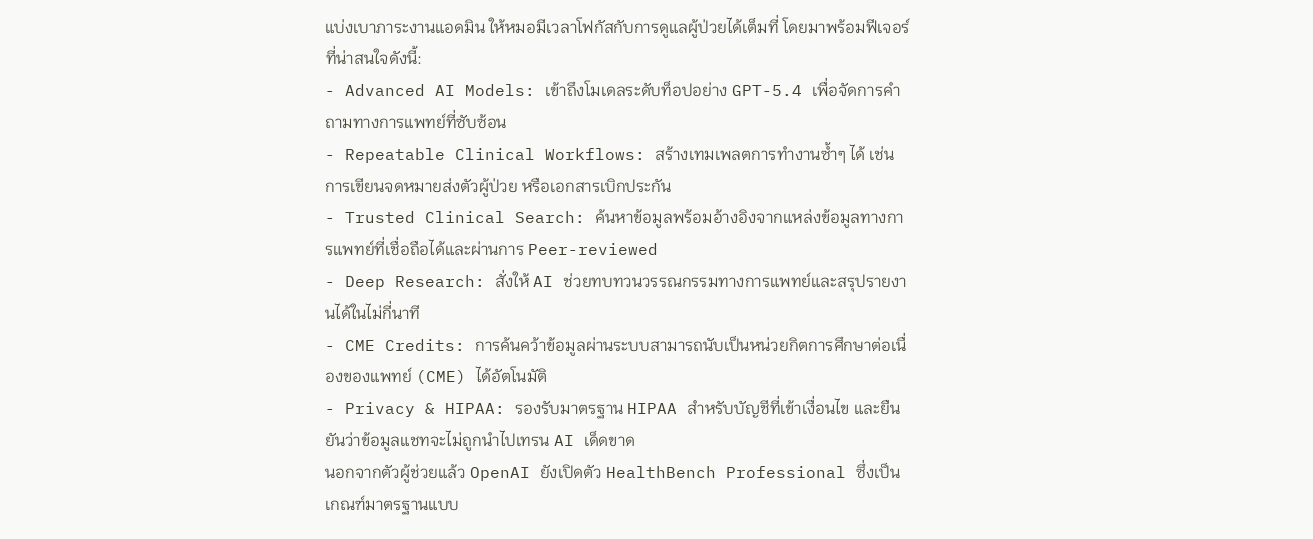แบ่งเบาภาระงานแอดมิน ให้หมอมีเวลาโฟกัสกับการดูแลผู้ป่วยได้เต็มที่ โดยมาพร้อมฟีเจอร์ที่น่าสนใจดังนี้:
- Advanced AI Models: เข้าถึงโมเดลระดับท็อปอย่าง GPT-5.4 เพื่อจัดการคำถามทางการแพทย์ที่ซับซ้อน
- Repeatable Clinical Workflows: สร้างเทมเพลตการทำงานซ้ำๆ ได้ เช่น การเขียนจดหมายส่งตัวผู้ป่วย หรือเอกสารเบิกประกัน
- Trusted Clinical Search: ค้นหาข้อมูลพร้อมอ้างอิงจากแหล่งข้อมูลทางการแพทย์ที่เชื่อถือได้และผ่านการ Peer-reviewed
- Deep Research: สั่งให้ AI ช่วยทบทวนวรรณกรรมทางการแพทย์และสรุปรายงานได้ในไม่กี่นาที
- CME Credits: การค้นคว้าข้อมูลผ่านระบบสามารถนับเป็นหน่วยกิตการศึกษาต่อเนื่องของแพทย์ (CME) ได้อัตโนมัติ
- Privacy & HIPAA: รองรับมาตรฐาน HIPAA สำหรับบัญชีที่เข้าเงื่อนไข และยืนยันว่าข้อมูลแชทจะไม่ถูกนำไปเทรน AI เด็ดขาด
นอกจากตัวผู้ช่วยแล้ว OpenAI ยังเปิดตัว HealthBench Professional ซึ่งเป็นเกณฑ์มาตรฐานแบบ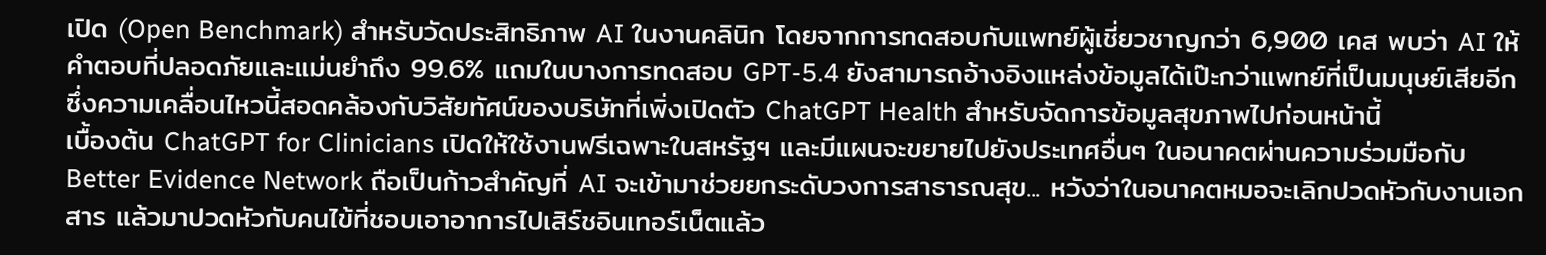เปิด (Open Benchmark) สำหรับวัดประสิทธิภาพ AI ในงานคลินิก โดยจากการทดสอบกับแพทย์ผู้เชี่ยวชาญกว่า 6,900 เคส พบว่า AI ให้คำตอบที่ปลอดภัยและแม่นยำถึง 99.6% แถมในบางการทดสอบ GPT-5.4 ยังสามารถอ้างอิงแหล่งข้อมูลได้เป๊ะกว่าแพทย์ที่เป็นมนุษย์เสียอีก ซึ่งความเคลื่อนไหวนี้สอดคล้องกับวิสัยทัศน์ของบริษัทที่เพิ่งเปิดตัว ChatGPT Health สำหรับจัดการข้อมูลสุขภาพไปก่อนหน้านี้
เบื้องต้น ChatGPT for Clinicians เปิดให้ใช้งานฟรีเฉพาะในสหรัฐฯ และมีแผนจะขยายไปยังประเทศอื่นๆ ในอนาคตผ่านความร่วมมือกับ Better Evidence Network ถือเป็นก้าวสำคัญที่ AI จะเข้ามาช่วยยกระดับวงการสาธารณสุข... หวังว่าในอนาคตหมอจะเลิกปวดหัวกับงานเอกสาร แล้วมาปวดหัวกับคนไข้ที่ชอบเอาอาการไปเสิร์ชอินเทอร์เน็ตแล้ว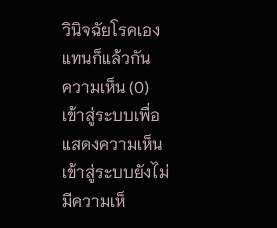วินิจฉัยโรคเองแทนก็แล้วกัน
ความเห็น (0)
เข้าสู่ระบบเพื่อแสดงความเห็น
เข้าสู่ระบบยังไม่มีความเห็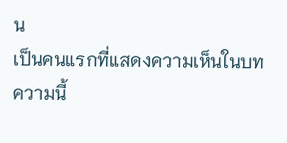น
เป็นคนแรกที่แสดงความเห็นในบทความนี้